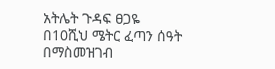አትሌት ጉዳፍ ፀጋዬ በ10ሺህ ሜትር ፈጣን ሰዓት በማስመዝገብ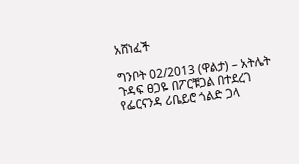አሸነፈች

ግንቦት 02/2013 (ዋልታ) – አትሌት ጉዳፍ ፀጋዬ በፖርቹጋል በተደረገ የፌርናንዳ ሪቤይሮ ጎልድ ጋላ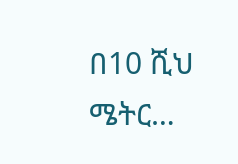በ10 ሺህ ሜትር…